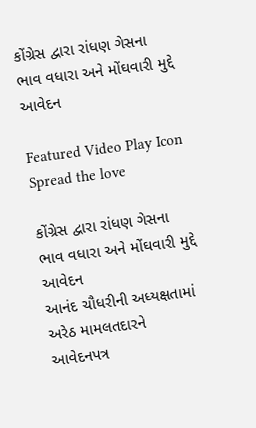કોંગ્રેસ દ્વારા રાંધણ ગેસના ભાવ વધારા અને મોંઘવારી મુદ્દે આવેદન

Featured Video Play Icon
Spread the love

કોંગ્રેસ દ્વારા રાંધણ ગેસના ભાવ વધારા અને મોંઘવારી મુદ્દે આવેદન
આનંદ ચૌધરીની અધ્યક્ષતામાં અરેઠ મામલતદારને આવેદનપત્ર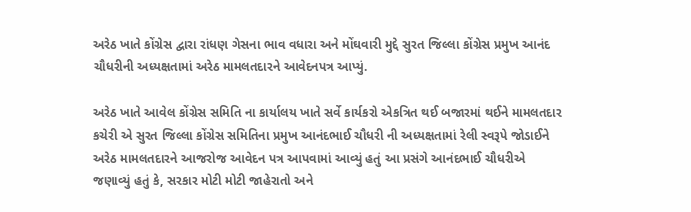અરેઠ ખાતે કોંગ્રેસ દ્વારા રાંધણ ગેસના ભાવ વધારા અને મોંઘવારી મુદ્દે સુરત જિલ્લા કોંગ્રેસ પ્રમુખ આનંદ ચૌધરીની અધ્યક્ષતામાં અરેઠ મામલતદારને આવેદનપત્ર આપ્યું.

અરેઠ ખાતે આવેલ કોંગ્રેસ સમિતિ ના કાર્યાલય ખાતે સર્વે કાર્યકરો એકત્રિત થઈ બજારમાં થઈને મામલતદાર કચેરી એ સુરત જિલ્લા કોંગ્રેસ સમિતિના પ્રમુખ આનંદભાઈ ચૌધરી ની અધ્યક્ષતામાં રેલી સ્વરૂપે જોડાઈને અરેઠ મામલતદારને આજરોજ આવેદન પત્ર આપવામાં આવ્યું હતું આ પ્રસંગે આનંદભાઈ ચૌધરીએ જણાવ્યું હતું કે, સરકાર મોટી મોટી જાહેરાતો અને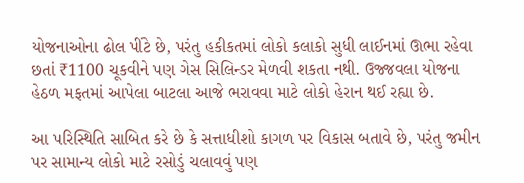યોજનાઓના ઢોલ પીંટે છે, પરંતુ હકીકતમાં લોકો કલાકો સુધી લાઈનમાં ઊભા રહેવા છતાં ₹1100 ચૂકવીને પણ ગેસ સિલિન્ડર મેળવી શકતા નથી. ઉજ્જવલા યોજના હેઠળ મફતમાં આપેલા બાટલા આજે ભરાવવા માટે લોકો હેરાન થઈ રહ્યા છે.

આ પરિસ્થિતિ સાબિત કરે છે કે સત્તાધીશો કાગળ પર વિકાસ બતાવે છે, પરંતુ જમીન પર સામાન્ય લોકો માટે રસોડું ચલાવવું પણ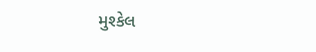મુશ્કેલ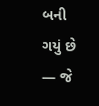બની ગયું છે — જે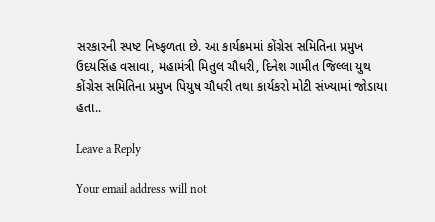સરકારની સ્પષ્ટ નિષ્ફળતા છે. આ કાર્યક્રમમાં કોંગ્રેસ સમિતિના પ્રમુખ ઉદયસિંહ વસાવા, મહામંત્રી મિતુલ ચૌધરી, દિનેશ ગામીત જિલ્લા યુથ કોંગ્રેસ સમિતિના પ્રમુખ પિયુષ ચૌધરી તથા કાર્યકરો મોટી સંખ્યામાં જોડાયા હતા..

Leave a Reply

Your email address will not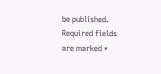be published. Required fields are marked *